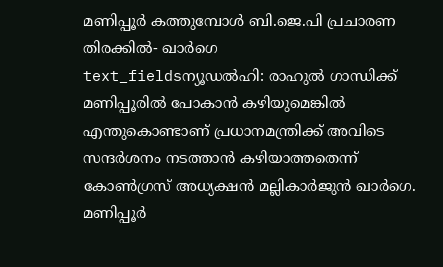മണിപ്പൂർ കത്തുമ്പോൾ ബി.ജെ.പി പ്രചാരണ തിരക്കിൽ- ഖാർഗെ
text_fieldsന്യൂഡൽഹി: രാഹുൽ ഗാന്ധിക്ക് മണിപ്പൂരിൽ പോകാൻ കഴിയുമെങ്കിൽ എന്തുകൊണ്ടാണ് പ്രധാനമന്ത്രിക്ക് അവിടെ സന്ദർശനം നടത്താൻ കഴിയാത്തതെന്ന് കോൺഗ്രസ് അധ്യക്ഷൻ മല്ലികാർജുൻ ഖാർഗെ. മണിപ്പൂർ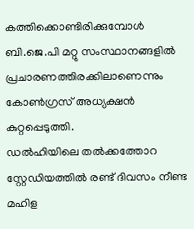കത്തിക്കൊണ്ടിരിക്കുമ്പോൾ ബി.ജെ.പി മറ്റു സംസ്ഥാനങ്ങളിൽ പ്രചാരണത്തിരക്കിലാണെന്നും കോൺഗ്രസ് അധ്യക്ഷൻ കുറ്റപ്പെടുത്തി.
ഡൽഹിയിലെ തൽക്കത്തോറ സ്റ്റേഡിയത്തിൽ രണ്ട് ദിവസം നീണ്ട മഹിള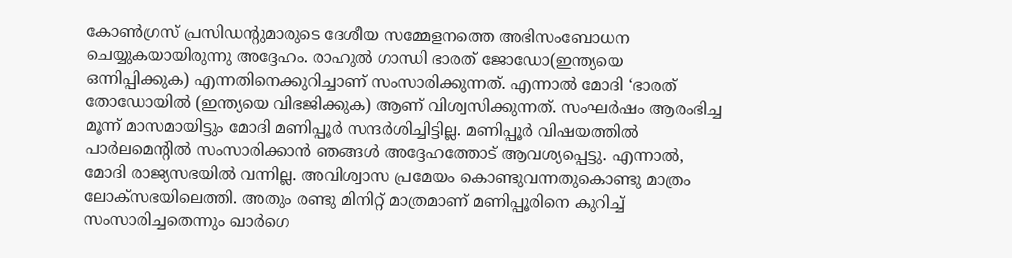കോൺഗ്രസ് പ്രസിഡന്റുമാരുടെ ദേശീയ സമ്മേളനത്തെ അഭിസംബോധന ചെയ്യുകയായിരുന്നു അദ്ദേഹം. രാഹുൽ ഗാന്ധി ഭാരത് ജോഡോ(ഇന്ത്യയെ ഒന്നിപ്പിക്കുക) എന്നതിനെക്കുറിച്ചാണ് സംസാരിക്കുന്നത്. എന്നാൽ മോദി ‘ഭാരത് തോഡോയിൽ (ഇന്ത്യയെ വിഭജിക്കുക) ആണ് വിശ്വസിക്കുന്നത്. സംഘർഷം ആരംഭിച്ച മൂന്ന് മാസമായിട്ടും മോദി മണിപ്പൂർ സന്ദർശിച്ചിട്ടില്ല. മണിപ്പൂർ വിഷയത്തിൽ പാർലമെന്റിൽ സംസാരിക്കാൻ ഞങ്ങൾ അദ്ദേഹത്തോട് ആവശ്യപ്പെട്ടു. എന്നാൽ, മോദി രാജ്യസഭയിൽ വന്നില്ല. അവിശ്വാസ പ്രമേയം കൊണ്ടുവന്നതുകൊണ്ടു മാത്രം ലോക്സഭയിലെത്തി. അതും രണ്ടു മിനിറ്റ് മാത്രമാണ് മണിപ്പൂരിനെ കുറിച്ച് സംസാരിച്ചതെന്നും ഖാർഗെ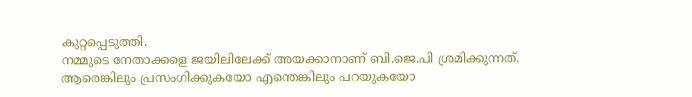കുറ്റപ്പെടുത്തി.
നമ്മുടെ നേതാക്കളെ ജയിലിലേക്ക് അയക്കാനാണ് ബി.ജെ.പി ശ്രമിക്കുന്നത്. ആരെങ്കിലും പ്രസംഗിക്കുകയോ എന്തെങ്കിലും പറയുകയോ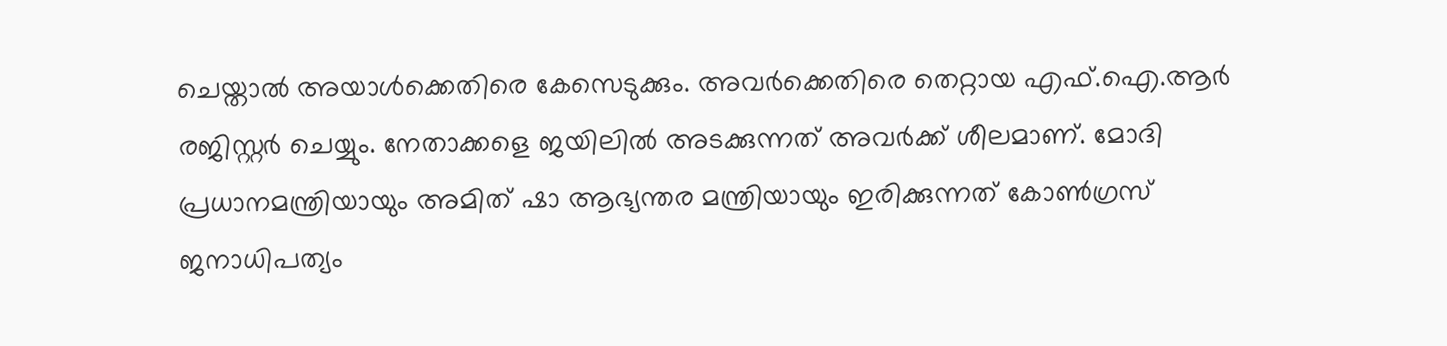ചെയ്താൽ അയാൾക്കെതിരെ കേസെടുക്കും. അവർക്കെതിരെ തെറ്റായ എഫ്.ഐ.ആർ രജിസ്റ്റർ ചെയ്യും. നേതാക്കളെ ജയിലിൽ അടക്കുന്നത് അവർക്ക് ശീലമാണ്. മോദി പ്രധാനമന്ത്രിയായും അമിത് ഷാ ആഭ്യന്തര മന്ത്രിയായും ഇരിക്കുന്നത് കോൺഗ്രസ് ജനാധിപത്യം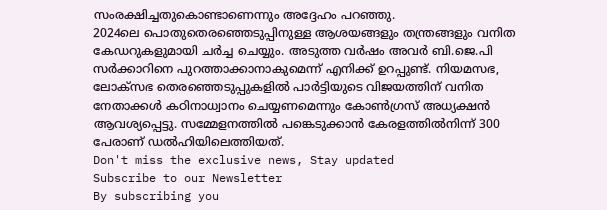സംരക്ഷിച്ചതുകൊണ്ടാണെന്നും അദ്ദേഹം പറഞ്ഞു.
2024ലെ പൊതുതെരഞ്ഞെടുപ്പിനുള്ള ആശയങ്ങളും തന്ത്രങ്ങളും വനിത കേഡറുകളുമായി ചർച്ച ചെയ്യും. അടുത്ത വർഷം അവർ ബി.ജെ.പി സർക്കാറിനെ പുറത്താക്കാനാകുമെന്ന് എനിക്ക് ഉറപ്പുണ്ട്. നിയമസഭ, ലോക്സഭ തെരഞ്ഞെടുപ്പുകളിൽ പാർട്ടിയുടെ വിജയത്തിന് വനിത നേതാക്കൾ കഠിനാധ്വാനം ചെയ്യണമെന്നും കോൺഗ്രസ് അധ്യക്ഷൻ ആവശ്യപ്പെട്ടു. സമ്മേളനത്തിൽ പങ്കെടുക്കാൻ കേരളത്തിൽനിന്ന് 300 പേരാണ് ഡൽഹിയിലെത്തിയത്.
Don't miss the exclusive news, Stay updated
Subscribe to our Newsletter
By subscribing you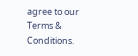agree to our Terms & Conditions.